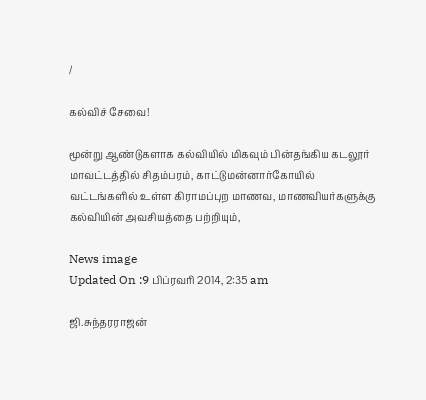/

கல்விச் சேவை!

மூன்று ஆண்டுகளாக கல்வியில் மிகவும் பின்தங்கிய கடலூர் மாவட்டத்தில் சிதம்பரம், காட்டுமன்னார்கோயில் வட்டங்களில் உள்ள கிராமப்புற மாணவ, மாணவியர்களுக்கு கல்வியின் அவசியத்தை பற்றியும்,

News image
Updated On :9 பிப்ரவரி 2014, 2:35 am

ஜி.சுந்தரராஜன்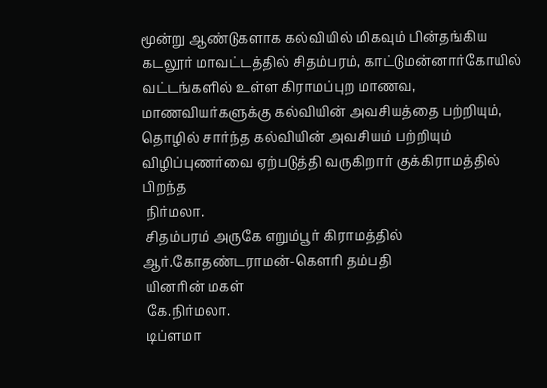மூன்று ஆண்டுகளாக கல்வியில் மிகவும் பின்தங்கிய கடலூர் மாவட்டத்தில் சிதம்பரம், காட்டுமன்னார்கோயில் வட்டங்களில் உள்ள கிராமப்புற மாணவ, மாணவியர்களுக்கு கல்வியின் அவசியத்தை பற்றியும், தொழில் சார்ந்த கல்வியின் அவசியம் பற்றியும் விழிப்புணர்வை ஏற்படுத்தி வருகிறார் குக்கிராமத்தில் பிறந்த
 நிர்மலா.
 சிதம்பரம் அருகே எறும்பூர் கிராமத்தில் ஆர்.கோதண்டராமன்-கௌரி தம்பதி
 யினரின் மகள்
 கே.நிர்மலா.
 டிப்ளமா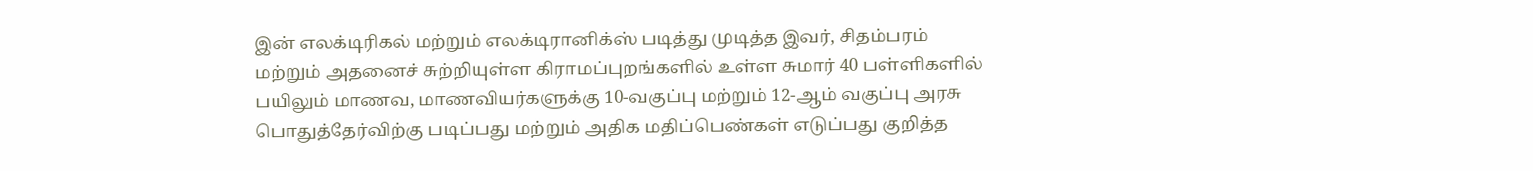இன் எலக்டிரிகல் மற்றும் எலக்டிரானிக்ஸ் படித்து முடித்த இவர், சிதம்பரம் மற்றும் அதனைச் சுற்றியுள்ள கிராமப்புறங்களில் உள்ள சுமார் 40 பள்ளிகளில் பயிலும் மாணவ, மாணவியர்களுக்கு 10-வகுப்பு மற்றும் 12-ஆம் வகுப்பு அரசு பொதுத்தேர்விற்கு படிப்பது மற்றும் அதிக மதிப்பெண்கள் எடுப்பது குறித்த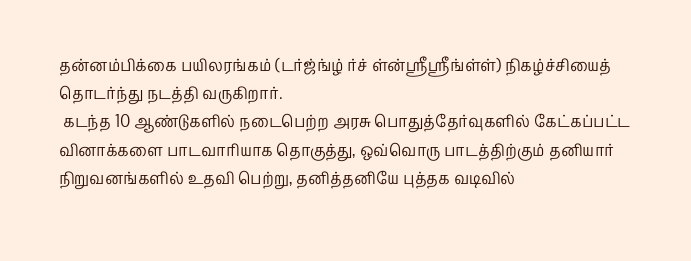தன்னம்பிக்கை பயிலரங்கம் (டர்ஜ்ங்ழ் ர்ச் ள்ன்ஸ்ரீஸ்ரீங்ள்ள்) நிகழ்ச்சியைத் தொடர்ந்து நடத்தி வருகிறார்.
 கடந்த 10 ஆண்டுகளில் நடைபெற்ற அரசு பொதுத்தேர்வுகளில் கேட்கப்பட்ட வினாக்களை பாடவாரியாக தொகுத்து, ஒவ்வொரு பாடத்திற்கும் தனியார் நிறுவனங்களில் உதவி பெற்று, தனித்தனியே புத்தக வடிவில்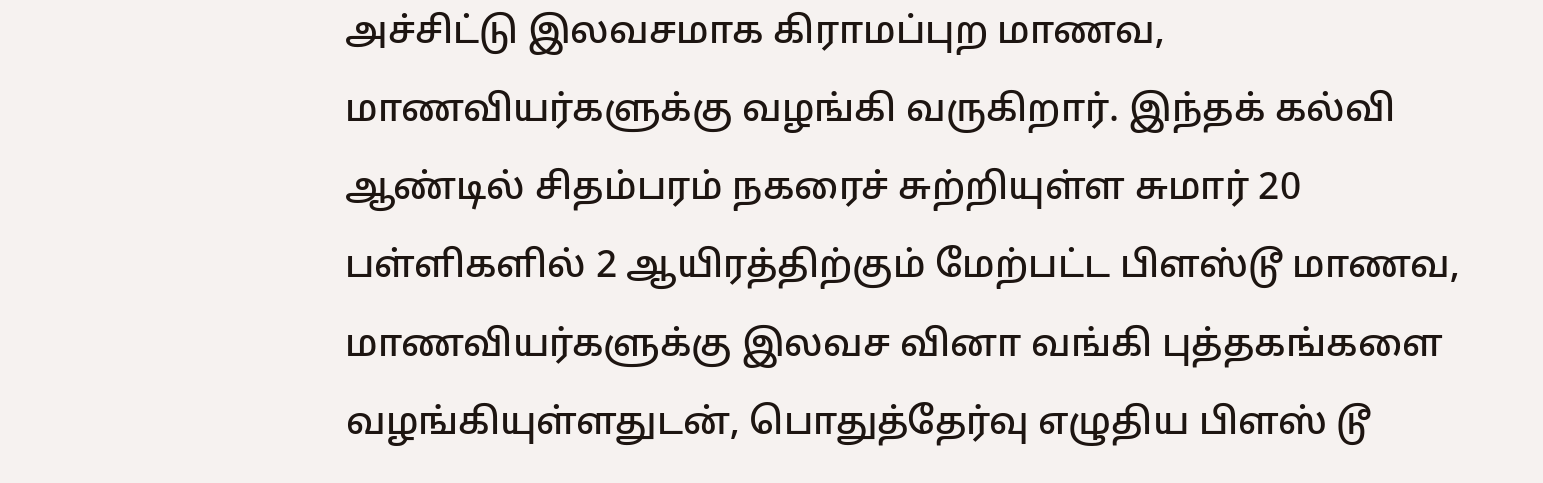அச்சிட்டு இலவசமாக கிராமப்புற மாணவ, மாணவியர்களுக்கு வழங்கி வருகிறார். இந்தக் கல்வி ஆண்டில் சிதம்பரம் நகரைச் சுற்றியுள்ள சுமார் 20 பள்ளிகளில் 2 ஆயிரத்திற்கும் மேற்பட்ட பிளஸ்டூ மாணவ, மாணவியர்களுக்கு இலவச வினா வங்கி புத்தகங்களை வழங்கியுள்ளதுடன், பொதுத்தேர்வு எழுதிய பிளஸ் டூ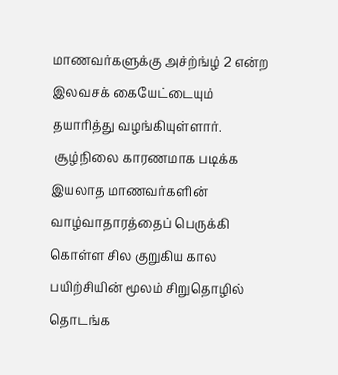மாணவர்களுக்கு அச்ற்ங்ழ் 2 என்ற இலவசக் கையேட்டையும் தயாரித்து வழங்கியுள்ளார்.
 சூழ்நிலை காரணமாக படிக்க இயலாத மாணவர்களின் வாழ்வாதாரத்தைப் பெருக்கி கொள்ள சில குறுகிய கால பயிற்சியின் மூலம் சிறுதொழில் தொடங்க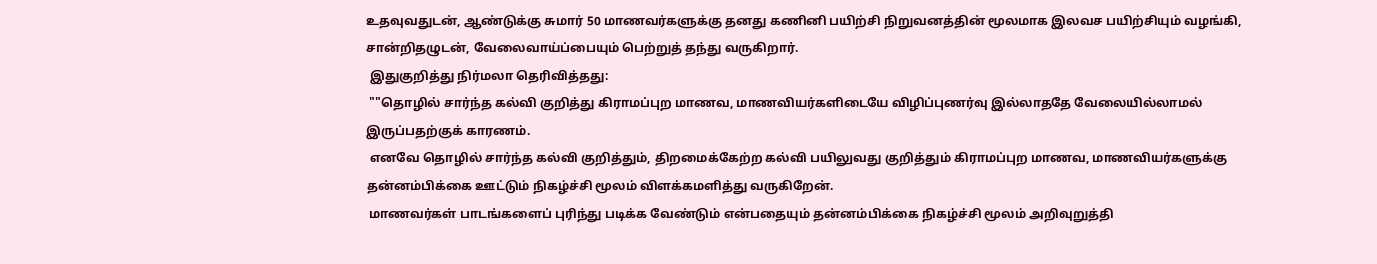உதவுவதுடன், ஆண்டுக்கு சுமார் 50 மாணவர்களுக்கு தனது கணினி பயிற்சி நிறுவனத்தின் மூலமாக இலவச பயிற்சியும் வழங்கி, சான்றிதழுடன், வேலைவாய்ப்பையும் பெற்றுத் தந்து வருகிறார்.
 இதுகுறித்து நிர்மலா தெரிவித்தது:
 ""தொழில் சார்ந்த கல்வி குறித்து கிராமப்புற மாணவ, மாணவியர்களிடையே விழிப்புணர்வு இல்லாததே வேலையில்லாமல் இருப்பதற்குக் காரணம்.
 எனவே தொழில் சார்ந்த கல்வி குறித்தும், திறமைக்கேற்ற கல்வி பயிலுவது குறித்தும் கிராமப்புற மாணவ, மாணவியர்களுக்கு தன்னம்பிக்கை ஊட்டும் நிகழ்ச்சி மூலம் விளக்கமளித்து வருகிறேன்.
 மாணவர்கள் பாடங்களைப் புரிந்து படிக்க வேண்டும் என்பதையும் தன்னம்பிக்கை நிகழ்ச்சி மூலம் அறிவுறுத்தி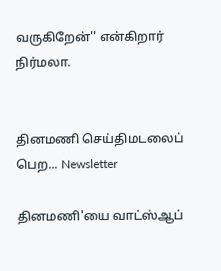வருகிறேன்'' என்கிறார் நிர்மலா.


தினமணி செய்திமடலைப் பெற... Newsletter

தினமணி'யை வாட்ஸ்ஆப்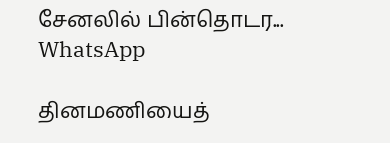சேனலில் பின்தொடர... WhatsApp

தினமணியைத்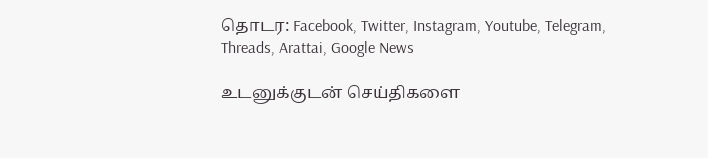தொடர: Facebook, Twitter, Instagram, Youtube, Telegram, Threads, Arattai, Google News

உடனுக்குடன் செய்திகளை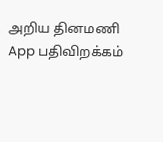அறிய தினமணி App பதிவிறக்கம்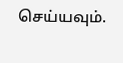செய்யவும்.